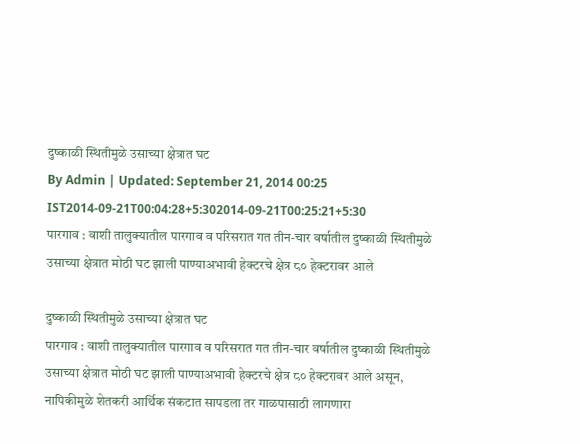दुष्काळी स्थितीमुळे उसाच्या क्षेत्रात घट
By Admin | Updated: September 21, 2014 00:25 IST2014-09-21T00:04:28+5:302014-09-21T00:25:21+5:30
पारगाव : वाशी तालुक्यातील पारगाव व परिसरात गत तीन-चार वर्षातील दुष्काळी स्थितीमुळे उसाच्या क्षेत्रात मोठी घट झाली पाण्याअभावी हेक्टरचे क्षेत्र ८० हेक्टरावर आले

दुष्काळी स्थितीमुळे उसाच्या क्षेत्रात घट
पारगाव : वाशी तालुक्यातील पारगाव व परिसरात गत तीन-चार वर्षातील दुष्काळी स्थितीमुळे उसाच्या क्षेत्रात मोठी घट झाली पाण्याअभावी हेक्टरचे क्षेत्र ८० हेक्टरावर आले असून, नापिकीमुळे शेतकरी आर्थिक संकटात सापडला तर गाळपासाठी लागणारा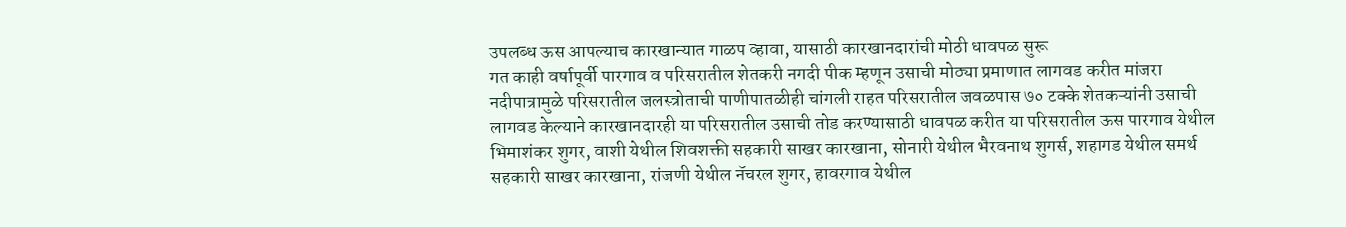उपलब्ध ऊस आपल्याच कारखान्यात गाळप व्हावा, यासाठी कारखानदारांची मोठी धावपळ सुरू
गत काही वर्षापूर्वी पारगाव व परिसरातील शेतकरी नगदी पीक म्हणून उसाची मोठ्या प्रमाणात लागवड करीत मांजरा नदीपात्रामुळे परिसरातील जलस्त्रोताची पाणीपातळीही चांगली राहत परिसरातील जवळपास ७० टक्के शेतकऱ्यांनी उसाची लागवड केल्याने कारखानदारही या परिसरातील उसाची तोड करण्यासाठी धावपळ करीत या परिसरातील ऊस पारगाव येथील भिमाशंकर शुगर, वाशी येथील शिवशक्ती सहकारी साखर कारखाना, सोनारी येथील भैरवनाथ शुगर्स, शहागड येथील समर्थ सहकारी साखर कारखाना, रांजणी येथील नॅचरल शुगर, हावरगाव येथील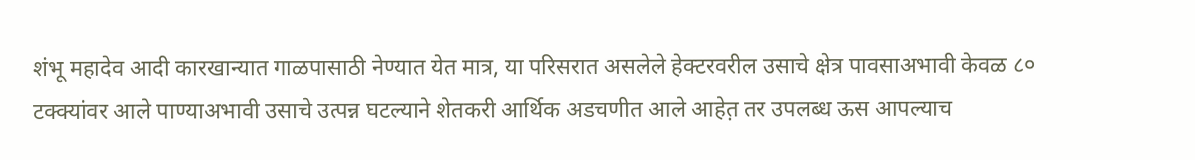शंभू महादेव आदी कारखान्यात गाळपासाठी नेण्यात येत मात्र, या परिसरात असलेले हेक्टरवरील उसाचे क्षेत्र पावसाअभावी केवळ ८० टक्क्यांवर आले पाण्याअभावी उसाचे उत्पन्न घटल्याने शेतकरी आर्थिक अडचणीत आले आहेत़ तर उपलब्ध ऊस आपल्याच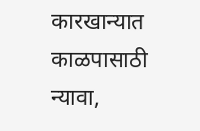कारखान्यात काळपासाठी न्यावा,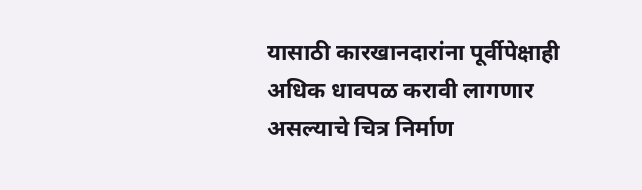यासाठी कारखानदारांना पूर्वीपेक्षाही अधिक धावपळ करावी लागणार असल्याचे चित्र निर्माण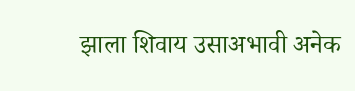झाला शिवाय उसाअभावी अनेक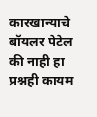कारखान्याचे बॉयलर पेटेल की नाही हा प्रश्नही कायम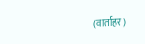(वार्ताहर)